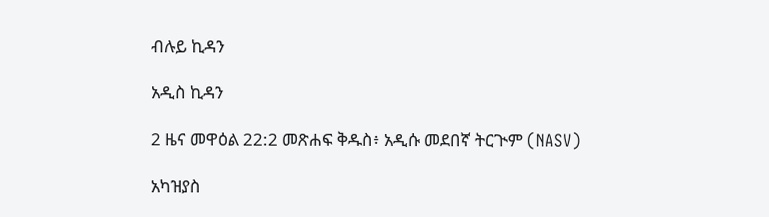ብሉይ ኪዳን

አዲስ ኪዳን

2 ዜና መዋዕል 22:2 መጽሐፍ ቅዱስ፥ አዲሱ መደበኛ ትርጒም (NASV)

አካዝያስ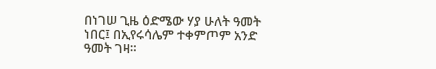በነገሠ ጊዜ ዕድሜው ሃያ ሁለት ዓመት ነበር፤ በኢየሩሳሌም ተቀምጦም አንድ ዓመት ገዛ።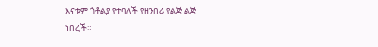እናቱም ጎቶልያ የተባለች የዘንበሪ የልጅ ልጅ ነበረች።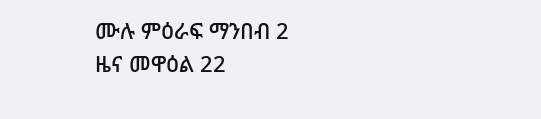ሙሉ ምዕራፍ ማንበብ 2 ዜና መዋዕል 22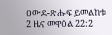ዐውደ-ጽሑፍ ይመልከቱ 2 ዜና መዋዕል 22:2